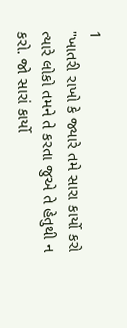1
"ખાતરી રાખો કે જ્યારે તમે સારા કાર્યો કરો ત્યારે લોકો તમને તે કરતા જુએ તે હેતુથી ન કરો. જો સારાં કાર્યો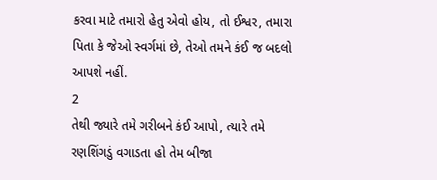કરવા માટે તમારો હેતુ એવો હોય, તો ઈશ્વર, તમારા પિતા કે જેઓ સ્વર્ગમાં છે, તેઓ તમને કંઈ જ બદલો આપશે નહીં.
2
તેથી જ્યારે તમે ગરીબને કંઈ આપો, ત્યારે તમે રણશિંગડું વગાડતા હો તેમ બીજા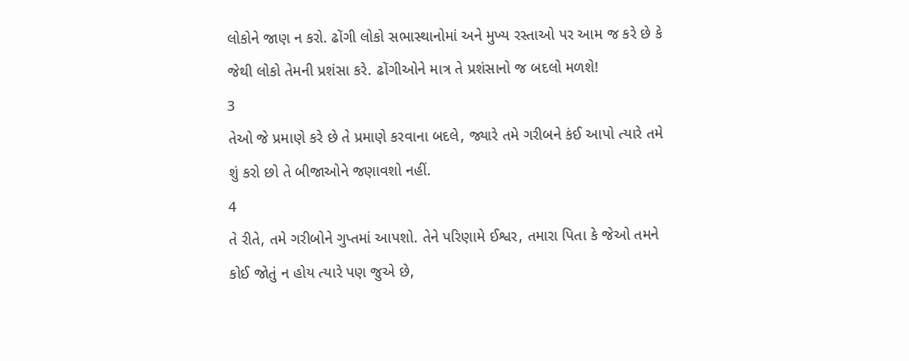લોકોને જાણ ન કરો. ઢોંગી લોકો સભાસ્થાનોમાં અને મુખ્ય રસ્તાઓ પર આમ જ કરે છે કે જેથી લોકો તેમની પ્રશંસા કરે. ઢોંગીઓને માત્ર તે પ્રશંસાનો જ બદલો મળશે!
3
તેઓ જે પ્રમાણે કરે છે તે પ્રમાણે કરવાના બદલે, જ્યારે તમે ગરીબને કંઈ આપો ત્યારે તમે શું કરો છો તે બીજાઓને જણાવશો નહીં.
4
તે રીતે, તમે ગરીબોને ગુપ્તમાં આપશો. તેને પરિણામે ઈશ્વર, તમારા પિતા કે જેઓ તમને કોઈ જોતું ન હોય ત્યારે પણ જુએ છે,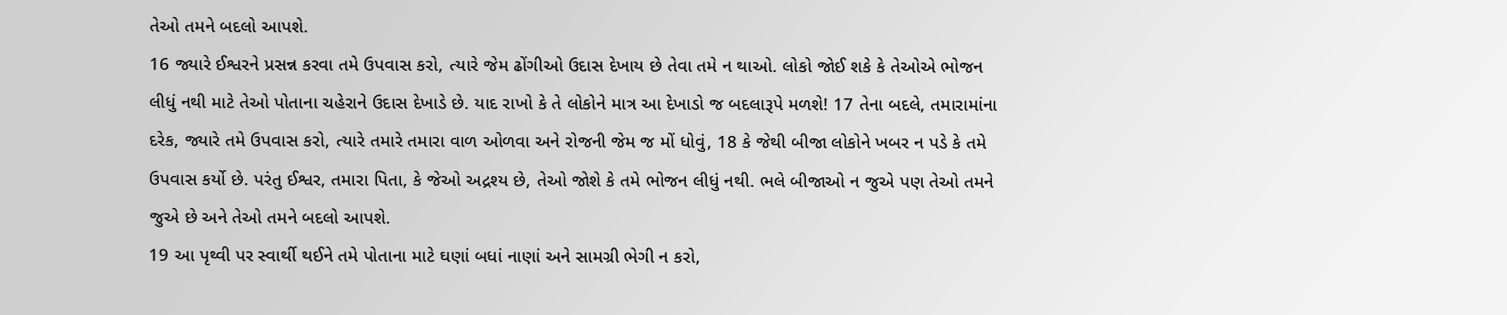તેઓ તમને બદલો આપશે.
16 જ્યારે ઈશ્વરને પ્રસન્ન કરવા તમે ઉપવાસ કરો, ત્યારે જેમ ઢોંગીઓ ઉદાસ દેખાય છે તેવા તમે ન થાઓ. લોકો જોઈ શકે કે તેઓએ ભોજન લીધું નથી માટે તેઓ પોતાના ચહેરાને ઉદાસ દેખાડે છે. યાદ રાખો કે તે લોકોને માત્ર આ દેખાડો જ બદલારૂપે મળશે! 17 તેના બદલે, તમારામાંના દરેક, જ્યારે તમે ઉપવાસ કરો, ત્યારે તમારે તમારા વાળ ઓળવા અને રોજની જેમ જ મોં ધોવું, 18 કે જેથી બીજા લોકોને ખબર ન પડે કે તમે ઉપવાસ કર્યો છે. પરંતુ ઈશ્વર, તમારા પિતા, કે જેઓ અદ્રશ્ય છે, તેઓ જોશે કે તમે ભોજન લીધું નથી. ભલે બીજાઓ ન જુએ પણ તેઓ તમને જુએ છે અને તેઓ તમને બદલો આપશે.
19 આ પૃથ્વી પર સ્વાર્થી થઈને તમે પોતાના માટે ઘણાં બધાં નાણાં અને સામગ્રી ભેગી ન કરો,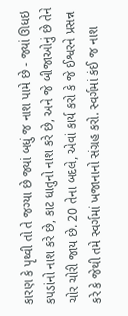કારણ કે પૃથ્વી તો તે જગ્યા છે જ્યાં બધું જ નાશ પામે છે - જ્યાં ઊધઇ કપડાંનો નાશ કરે છે, કાટ ધાતુનો નાશ કરે છે, અને જે બીજાઓનું છે તેને ચોર ચોરી જાય છે. 20 તેના બદલે, એવાં કાર્ય કરો કે જે ઈશ્વરને પ્રસન્ન કરે કે જેથી તમે સ્વર્ગમાં ખજાનાનો સંગ્રહ કરો. સ્વર્ગમાં કંઈ જ નાશ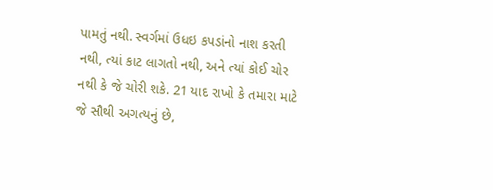પામતું નથી. સ્વર્ગમાં ઉધઇ કપડાંનો નાશ કરતી નથી, ત્યાં કાટ લાગતો નથી, અને ત્યાં કોઈ ચોર નથી કે જે ચોરી શકે. 21 યાદ રાખો કે તમારા માટે જે સૌથી અગત્યનું છે,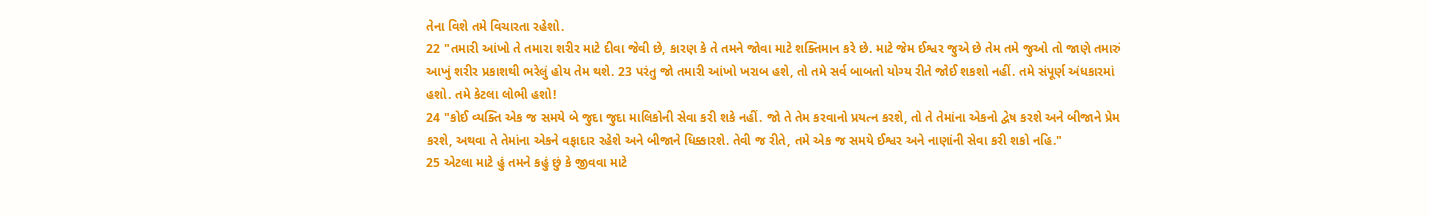તેના વિશે તમે વિચારતા રહેશો.
22 "તમારી આંખો તે તમારા શરીર માટે દીવા જેવી છે, કારણ કે તે તમને જોવા માટે શક્તિમાન કરે છે. માટે જેમ ઈશ્વર જુએ છે તેમ તમે જુઓ તો જાણે તમારું આખું શરીર પ્રકાશથી ભરેલું હોય તેમ થશે. 23 પરંતુ જો તમારી આંખો ખરાબ હશે, તો તમે સર્વ બાબતો યોગ્ય રીતે જોઈ શકશો નહીં. તમે સંપૂર્ણ અંધકારમાં હશો. તમે કેટલા લોભી હશો!
24 "કોઈ વ્યક્તિ એક જ સમયે બે જુદા જુદા માલિકોની સેવા કરી શકે નહીં. જો તે તેમ કરવાનો પ્રયત્ન કરશે, તો તે તેમાંના એકનો દ્વેષ કરશે અને બીજાને પ્રેમ કરશે, અથવા તે તેમાંના એકને વફાદાર રહેશે અને બીજાને ધિક્કારશે. તેવી જ રીતે, તમે એક જ સમયે ઈશ્વર અને નાણાંની સેવા કરી શકો નહિ."
25 એટલા માટે હું તમને કહું છું કે જીવવા માટે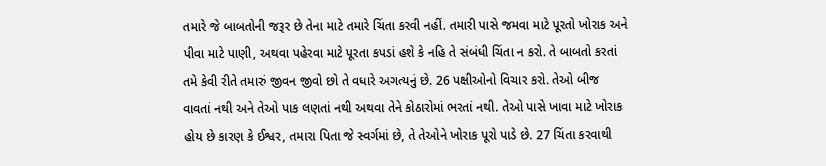તમારે જે બાબતોની જરૂર છે તેના માટે તમારે ચિંતા કરવી નહીં. તમારી પાસે જમવા માટે પૂરતો ખોરાક અને પીવા માટે પાણી, અથવા પહેરવા માટે પૂરતા કપડાં હશે કે નહિ તે સંબંધી ચિંતા ન કરો. તે બાબતો કરતાં તમે કેવી રીતે તમારું જીવન જીવો છો તે વધારે અગત્યનું છે. 26 પક્ષીઓનો વિચાર કરો. તેઓ બીજ વાવતાં નથી અને તેઓ પાક લણતાં નથી અથવા તેને કોઠારોમાં ભરતાં નથી. તેઓ પાસે ખાવા માટે ખોરાક હોય છે કારણ કે ઈશ્વર, તમારા પિતા જે સ્વર્ગમાં છે, તે તેઓને ખોરાક પૂરો પાડે છે. 27 ચિંતા કરવાથી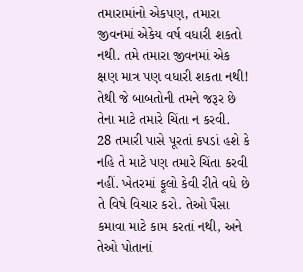તમારામાંનો એકપણ, તમારા જીવનમાં એકેય વર્ષ વધારી શકતો નથી. તમે તમારા જીવનમાં એક ક્ષણ માત્ર પણ વધારી શકતા નથી! તેથી જે બાબતોની તમને જરૂર છે તેના માટે તમારે ચિંતા ન કરવી.
28 તમારી પાસે પૂરતાં કપડાં હશે કે નહિ તે માટે પણ તમારે ચિંતા કરવી નહીં. ખેતરમાં ફૂલો કેવી રીતે વધે છે તે વિષે વિચાર કરો. તેઓ પૈસા કમાવા માટે કામ કરતાં નથી, અને તેઓ પોતાનાં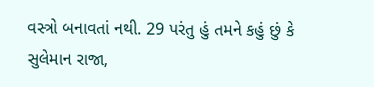વસ્ત્રો બનાવતાં નથી. 29 પરંતુ હું તમને કહું છું કે સુલેમાન રાજા,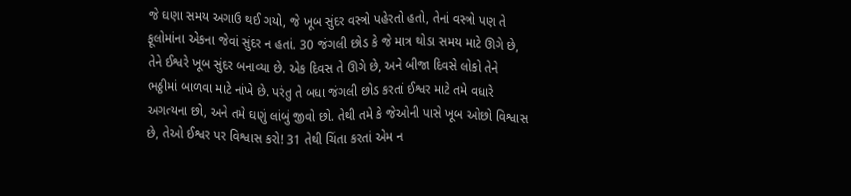જે ઘણા સમય અગાઉ થઈ ગયો, જે ખૂબ સુંદર વસ્ત્રો પહેરતો હતો, તેનાં વસ્ત્રો પણ તે ફૂલોમાંના એકના જેવાં સુંદર ન હતાં. 30 જંગલી છોડ કે જે માત્ર થોડા સમય માટે ઊગે છે, તેને ઈશ્વરે ખૂબ સુંદર બનાવ્યા છે. એક દિવસ તે ઊગે છે, અને બીજા દિવસે લોકો તેને ભઠ્ઠીમાં બાળવા માટે નાંખે છે. પરંતુ તે બધા જંગલી છોડ કરતાં ઈશ્વર માટે તમે વધારે અગત્યના છો, અને તમે ઘણું લાંબું જીવો છો. તેથી તમે કે જેઓની પાસે ખૂબ ઓછો વિશ્વાસ છે, તેઓ ઈશ્વર પર વિશ્વાસ કરો! 31 તેથી ચિંતા કરતાં એમ ન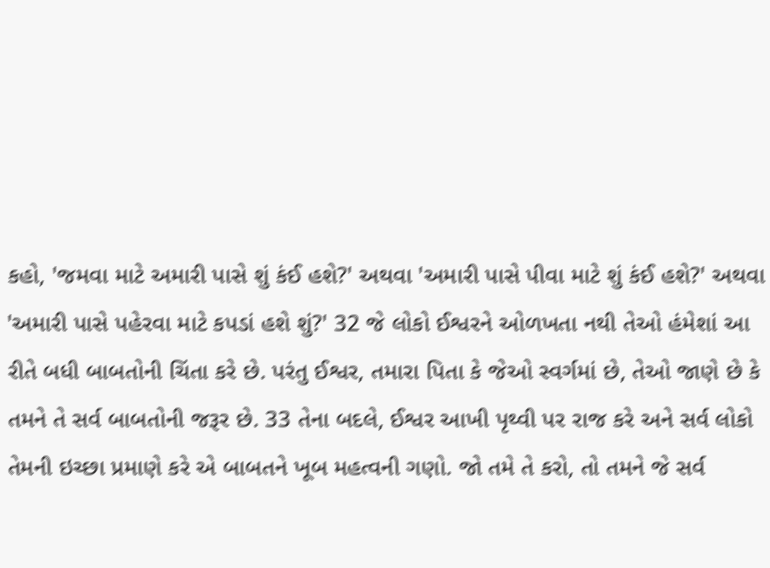કહો, 'જમવા માટે અમારી પાસે શું કંઈ હશે?' અથવા 'અમારી પાસે પીવા માટે શું કંઈ હશે?' અથવા 'અમારી પાસે પહેરવા માટે કપડાં હશે શું?' 32 જે લોકો ઈશ્વરને ઓળખતા નથી તેઓ હંમેશાં આ રીતે બધી બાબતોની ચિંતા કરે છે. પરંતુ ઈશ્વર, તમારા પિતા કે જેઓ સ્વર્ગમાં છે, તેઓ જાણે છે કે તમને તે સર્વ બાબતોની જરૂર છે. 33 તેના બદલે, ઈશ્વર આખી પૃથ્વી પર રાજ કરે અને સર્વ લોકો તેમની ઇચ્છા પ્રમાણે કરે એ બાબતને ખૂબ મહત્વની ગણો. જો તમે તે કરો, તો તમને જે સર્વ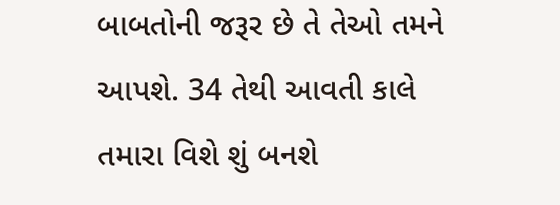બાબતોની જરૂર છે તે તેઓ તમને આપશે. 34 તેથી આવતી કાલે તમારા વિશે શું બનશે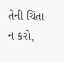તેની ચિંતા ન કરો,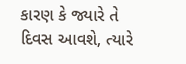કારણ કે જ્યારે તે દિવસ આવશે, ત્યારે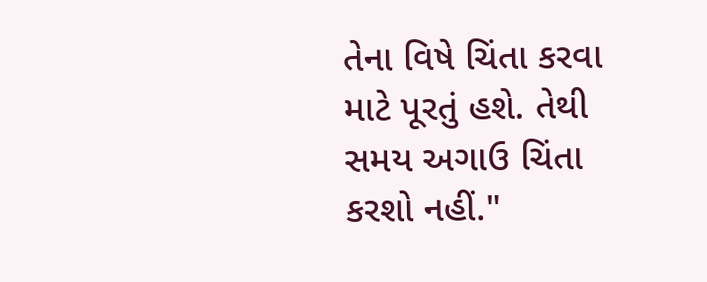તેના વિષે ચિંતા કરવા માટે પૂરતું હશે. તેથી સમય અગાઉ ચિંતા કરશો નહીં."